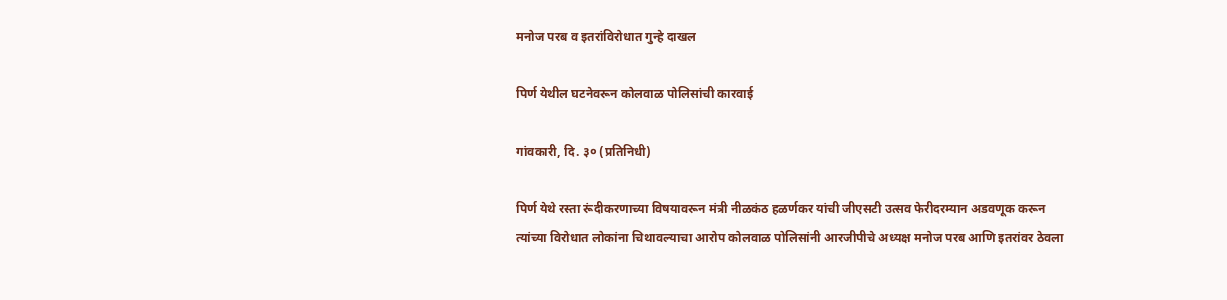मनोज परब व इतरांविरोधात गुन्हे दाखल

पिर्ण येथील घटनेवरून कोलवाळ पोलिसांची कारवाई

गांवकारी, दि. ३० (प्रतिनिधी)

पिर्ण येथे रस्ता रूंदीकरणाच्या विषयावरून मंत्री नीळकंठ हळर्णकर यांची जीएसटी उत्सव फेरीदरम्यान अडवणूक करून त्यांच्या विरोधात लोकांना चिथावल्याचा आरोप कोलवाळ पोलिसांनी आरजीपीचे अध्यक्ष मनोज परब आणि इतरांवर ठेवला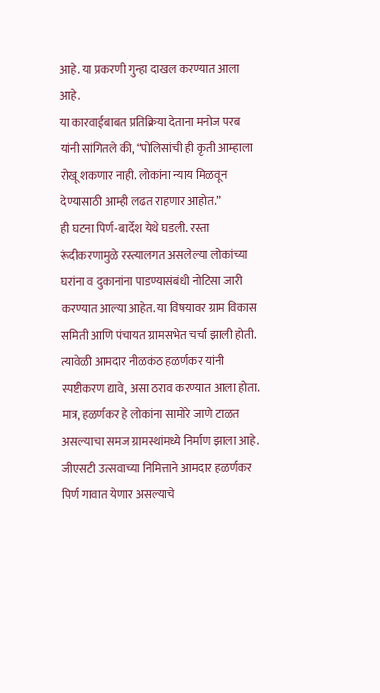आहे. या प्रकरणी गुन्हा दाखल करण्यात आला आहे.
या कारवाईबाबत प्रतिक्रिया देताना मनोज परब यांनी सांगितले की, “पोलिसांची ही कृती आम्हाला रोखू शकणार नाही. लोकांना न्याय मिळवून देण्यासाठी आम्ही लढत राहणार आहोत.”
ही घटना पिर्ण-बार्देश येथे घडली. रस्ता रूंदीकरणामुळे रस्त्यालगत असलेल्या लोकांच्या घरांना व दुकानांना पाडण्यासंबंधी नोटिसा जारी करण्यात आल्या आहेत. या विषयावर ग्राम विकास समिती आणि पंचायत ग्रामसभेत चर्चा झाली होती. त्यावेळी आमदार नीळकंठ हळर्णकर यांनी स्पष्टीकरण द्यावे, असा ठराव करण्यात आला होता. मात्र, हळर्णकर हे लोकांना सामोरे जाणे टाळत असल्याचा समज ग्रामस्थांमध्ये निर्माण झाला आहे.
जीएसटी उत्सवाच्या निमित्ताने आमदार हळर्णकर पिर्ण गावात येणार असल्याचे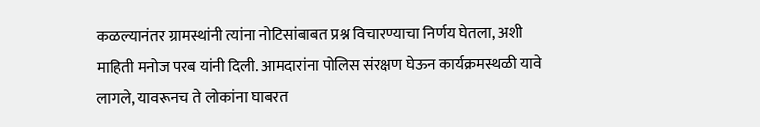कळल्यानंतर ग्रामस्थांनी त्यांना नोटिसांबाबत प्रश्न विचारण्याचा निर्णय घेतला, अशी माहिती मनोज परब यांनी दिली. आमदारांना पोलिस संरक्षण घेऊन कार्यक्रमस्थळी यावे लागले, यावरूनच ते लोकांना घाबरत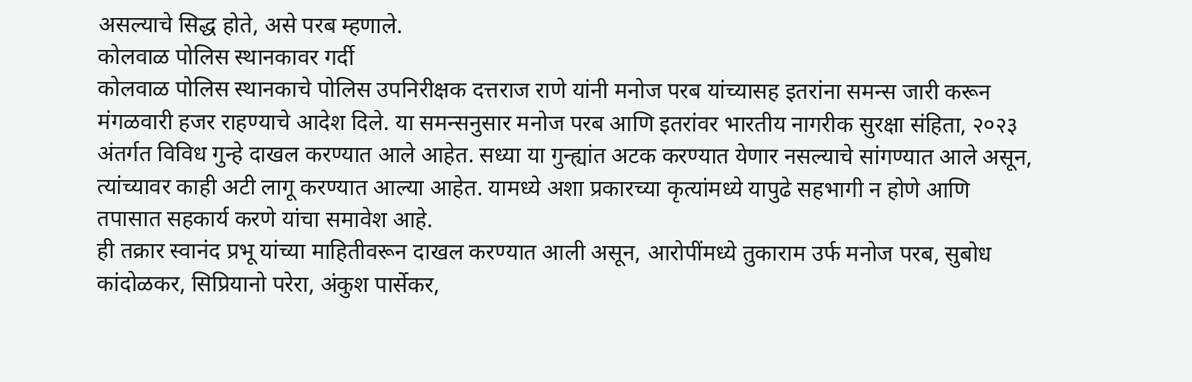असल्याचे सिद्ध होते, असे परब म्हणाले.
कोलवाळ पोलिस स्थानकावर गर्दी
कोलवाळ पोलिस स्थानकाचे पोलिस उपनिरीक्षक दत्तराज राणे यांनी मनोज परब यांच्यासह इतरांना समन्स जारी करून मंगळवारी हजर राहण्याचे आदेश दिले. या समन्सनुसार मनोज परब आणि इतरांवर भारतीय नागरीक सुरक्षा संहिता, २०२३ अंतर्गत विविध गुन्हे दाखल करण्यात आले आहेत. सध्या या गुन्ह्यांत अटक करण्यात येणार नसल्याचे सांगण्यात आले असून, त्यांच्यावर काही अटी लागू करण्यात आल्या आहेत. यामध्ये अशा प्रकारच्या कृत्यांमध्ये यापुढे सहभागी न होणे आणि तपासात सहकार्य करणे यांचा समावेश आहे.
ही तक्रार स्वानंद प्रभू यांच्या माहितीवरून दाखल करण्यात आली असून, आरोपींमध्ये तुकाराम उर्फ मनोज परब, सुबोध कांदोळकर, सिप्रियानो परेरा, अंकुश पार्सेकर,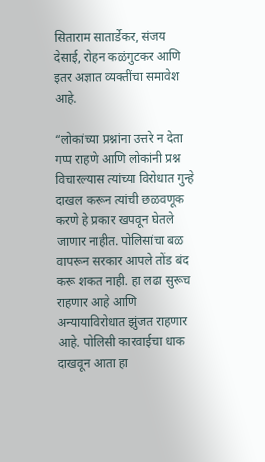सिताराम सातार्डेकर, संजय देसाई, रोहन कळंगुटकर आणि इतर अज्ञात व्यक्तींचा समावेश आहे.

“लोकांच्या प्रश्नांना उत्तरे न देता गप्प राहणे आणि लोकांनी प्रश्न विचारल्यास त्यांच्या विरोधात गुन्हे दाखल करून त्यांची छळवणूक करणे हे प्रकार खपवून घेतले जाणार नाहीत. पोलिसांचा बळ वापरून सरकार आपले तोंड बंद करू शकत नाही. हा लढा सुरूच राहणार आहे आणि अन्यायाविरोधात झुंजत राहणार आहे. पोलिसी कारवाईचा धाक दाखवून आता हा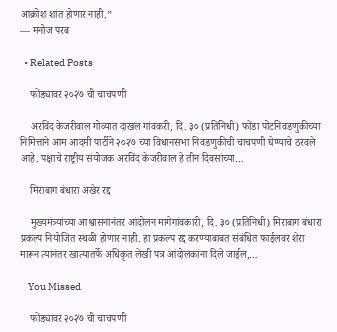आक्रोश शांत होणार नाही.”
— मनोज परब

  • Related Posts

    फोंड्यावर २०२७ ची चाचपणी

    अरविंद केजरीवाल गोव्यात दाखल गांवकरी, दि. ३० (प्रतिनिधी) फोंडा पोटनिवडणुकीच्या निमित्ताने आम आदमी पार्टीने २०२७ च्या विधानसभा निवडणुकीची चाचपणी घेण्याचे ठरवले आहे. पक्षाचे राष्ट्रीय संयोजक अरविंद केजरीवाल हे तीन दिवसांच्या…

    मिराबाग बंधारा अखेर रद्द

    मुख्यमंत्र्यांच्या आश्वासनानंतर आंदोलन मागेगांवकारी, दि. ३० (प्रतिनिधी) मिराबाग बंधारा प्रकल्प नियोजित स्थळी होणार नाही. हा प्रकल्प रद्द करण्याबाबत संबंधित फाईलवर शेरा मारून त्यानंतर खात्यातर्फे अधिकृत लेखी पत्र आंदोलकांना दिले जाईल,…

    You Missed

    फोंड्यावर २०२७ ची चाचपणी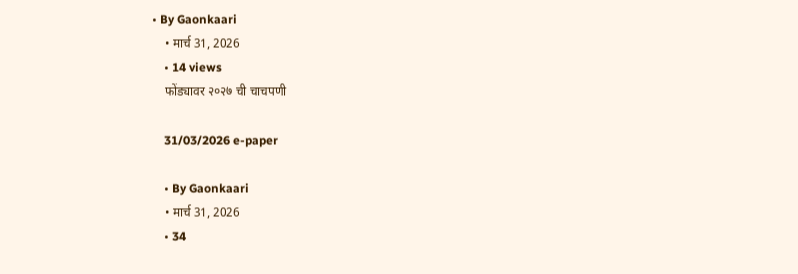• By Gaonkaari
    • मार्च 31, 2026
    • 14 views
    फोंड्यावर २०२७ ची चाचपणी

    31/03/2026 e-paper

    • By Gaonkaari
    • मार्च 31, 2026
    • 34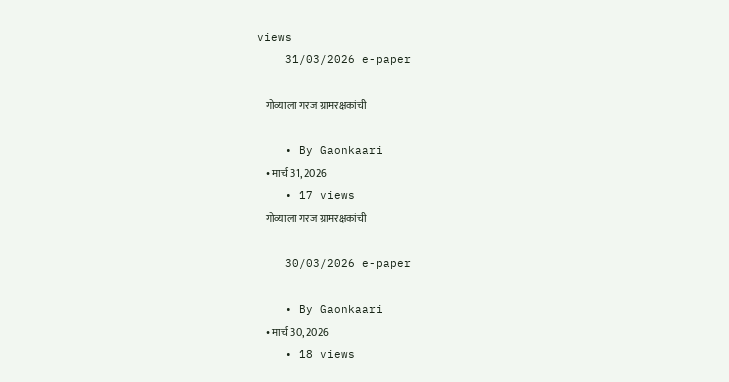views
    31/03/2026 e-paper

    गोव्याला गरज ग्रामरक्षकांची

    • By Gaonkaari
    • मार्च 31, 2026
    • 17 views
    गोव्याला गरज ग्रामरक्षकांची

    30/03/2026 e-paper

    • By Gaonkaari
    • मार्च 30, 2026
    • 18 views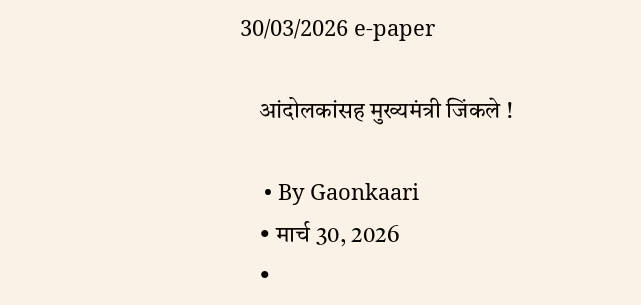30/03/2026 e-paper

    आंदोलकांसह मुख्यमंत्री जिंकले !

    • By Gaonkaari
    • मार्च 30, 2026
    •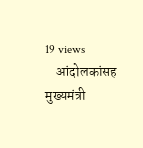19 views
    आंदोलकांसह मुख्यमंत्री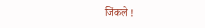जिंकले !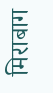मिराबाग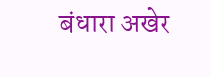बंधारा अखेर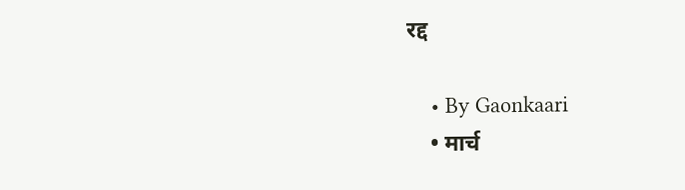रद्द

    • By Gaonkaari
    • मार्च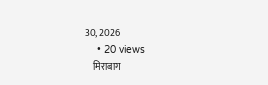30, 2026
    • 20 views
    मिराबाग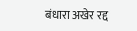बंधारा अखेर रद्द